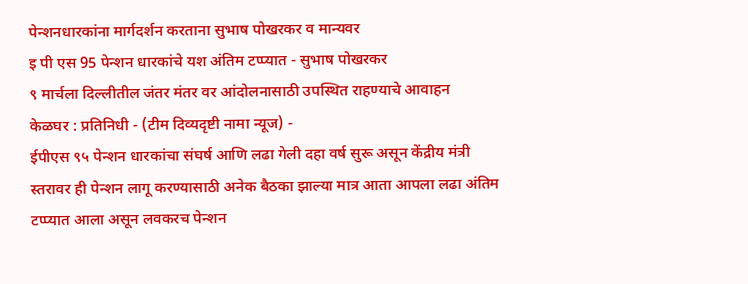पेन्शनधारकांना मार्गदर्शन करताना सुभाष पोखरकर व मान्यवर
इ पी एस 95 पेन्शन धारकांचे यश अंतिम टप्प्यात - सुभाष पोखरकर
९ मार्चला दिल्लीतील जंतर मंतर वर आंदोलनासाठी उपस्थित राहण्याचे आवाहन
केळघर : प्रतिनिधी - (टीम दिव्यदृष्टी नामा न्यूज) -
ईपीएस ९५ पेन्शन धारकांचा संघर्ष आणि लढा गेली दहा वर्ष सुरू असून केंद्रीय मंत्री स्तरावर ही पेन्शन लागू करण्यासाठी अनेक बैठका झाल्या मात्र आता आपला लढा अंतिम टप्प्यात आला असून लवकरच पेन्शन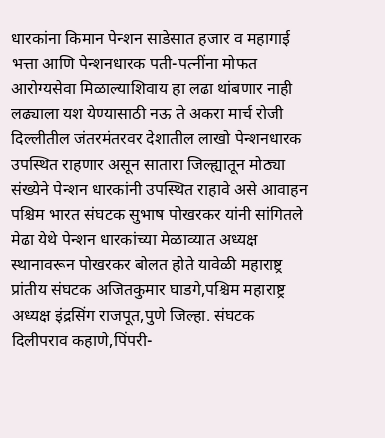धारकांना किमान पेन्शन साडेसात हजार व महागाई भत्ता आणि पेन्शनधारक पती-पत्नींना मोफत आरोग्यसेवा मिळाल्याशिवाय हा लढा थांबणार नाही लढ्याला यश येण्यासाठी नऊ ते अकरा मार्च रोजी दिल्लीतील जंतरमंतरवर देशातील लाखो पेन्शनधारक उपस्थित राहणार असून सातारा जिल्ह्यातून मोठ्या संख्येने पेन्शन धारकांनी उपस्थित राहावे असे आवाहन पश्चिम भारत संघटक सुभाष पोखरकर यांनी सांगितले
मेढा येथे पेन्शन धारकांच्या मेळाव्यात अध्यक्ष स्थानावरून पोखरकर बोलत होते यावेळी महाराष्ट्र प्रांतीय संघटक अजितकुमार घाडगे,पश्चिम महाराष्ट्र अध्यक्ष इंद्रसिंग राजपूत,पुणे जिल्हा. संघटक दिलीपराव कहाणे,पिंपरी-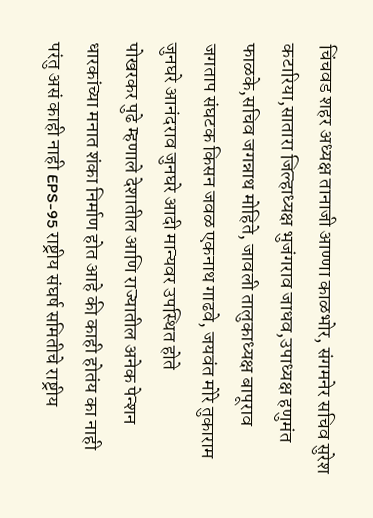चिंचवड शहर अध्यक्ष तानाजी आण्णा काळभोर, संगमनेर सचिव सुरेश कटारिया,सातारा जिल्हाध्यक्ष भुजंगराव जाधव,उपाध्यक्ष हणुमंत फाळके,सचिव जगन्नाथ मोहिते, जावली तालुकाध्यक्ष बापूराव जगताप संघटक किसन जवळ एकनाथ गाढवे, जयवंत मोरे तुकाराम जुनघरे आनंदराव जुनघरे आदी मान्यवर उपस्थित होते
पोखरकर पुढे म्हणाले देशातील आणि राज्यातील अनेक पेन्शन धारकांच्या मनात शंका निर्माण होत आहे की काही होतंय का नाही परंतु असं काही नाही EPS-95 राष्ट्रीय संघर्ष समितीचे राष्ट्रीय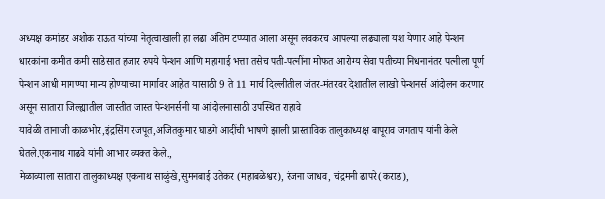अध्यक्ष कमांडर अशोक राऊत यांच्या नेतृत्वाखाली हा लढा अंतिम टप्प्यात आला असून लवकरच आपल्या लढ्याला यश येणार आहे पेन्शन धारकांना कमीत कमी साडेसात हजार रुपये पेन्शन आणि महागाई भत्ता तसेच पती-पत्नींना मोफत आरोग्य सेवा पतीच्या निधनानंतर पत्नीला पूर्ण पेन्शन आधी मागण्या मान्य होण्याच्या मार्गावर आहेत यासाठी 9 ते 11 मार्च दिल्लीतील जंतर-मंतरवर देशातील लाखो पेन्शनर्स आंदोलन करणार असून सातारा जिल्ह्यातील जास्तीत जास्त पेन्शनर्सनी या आंदोलनासाठी उपस्थित राहावे
यावेळी तानाजी काळभोर,इंद्रसिंग रजपूत,अजितकुमार घाडगे आदींची भाषणे झाली प्रास्ताविक तालुकाध्यक्ष बापूराव जगताप यांनी केले घेतले.एकनाथ गाढवे यांनी आभार व्यक्त केले.,
मेळाव्याला सातारा तालुकाध्यक्ष एकनाथ साळुंखे,सुमनबाई उतेकर (महाबळेश्वर), रंजना जाधव, चंद्रमनी ढापरे(कराड),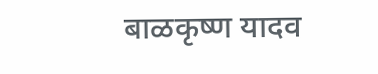बाळकृष्ण यादव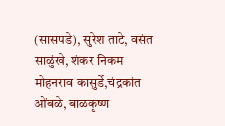(सासपडे), सुरेश ताटे, वसंत साळुंखे, शंकर निकम मोहनराव कासुर्डे,चंद्रकांत ओंबळे, बाळकृष्ण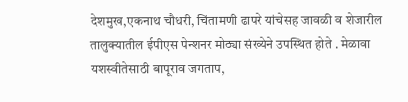देशमुख,एकनाथ चौधरी, चिंतामणी ढापरे यांचेसह जावळी व शेजारील तालुक्यातील ईपीएस पेन्शनर मोठ्या संख्येने उपस्थित होते . मेळावा यशस्वीतेसाठी बापूराव जगताप,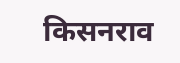किसनराव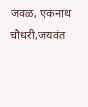जवळ, एकनाथ चौधरी,जयवंत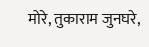मोरे, तुकाराम जुनघरे,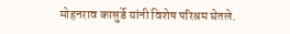मोहनराव कासुर्डे यांनी विशेष परिश्रम घेतले.